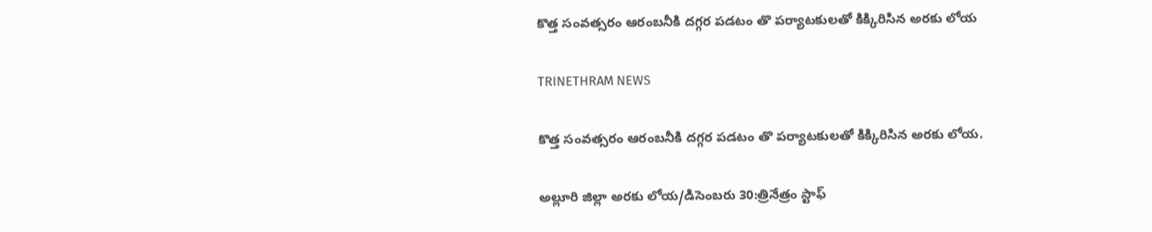కొత్త సంవత్సరం ఆరంబనీకి దగ్గర పడటం తొ పర్యాటకులతో కిక్కిరిసిన అరకు లోయ

TRINETHRAM NEWS

కొత్త సంవత్సరం ఆరంబనీకి దగ్గర పడటం తొ పర్యాటకులతో కిక్కిరిసిన అరకు లోయ.

అల్లూరి జిల్లా అరకు లోయ/డిసెంబరు 30:త్రినేత్రం స్టాఫ్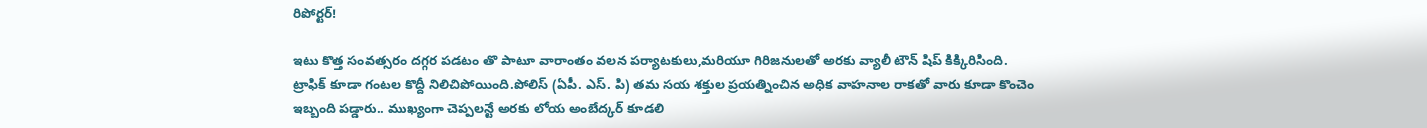రిపోర్టర్!

ఇటు కొత్త సంవత్సరం దగ్గర పడటం తొ పాటూ వారాంతం వలన పర్యాటకులు,మరియూ గిరిజనులతో అరకు వ్యాలీ టౌన్ షిప్ కిక్కిరిసింది. ట్రాఫిక్ కూడా గంటల కొద్దీ నిలిచిపోయింది.పోలిస్ (ఏపీ. ఎస్. పి) తమ సయ శక్తుల ప్రయత్నించిన అధిక వాహనాల రాకతో వారు కూడా కొంచెం ఇబ్బంది పడ్డారు.. ముఖ్యంగా చెప్పలన్టే అరకు లోయ అంబేద్కర్ కూడలి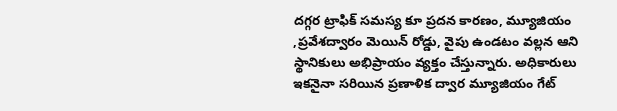దగ్గర ట్రాఫిక్ సమస్య కూ ప్రదన కారణం, మ్యూజియం ,ప్రవేశద్వారం మెయిన్ రోడ్డు, వైపు ఉండటం వల్లన ఆని స్థానికులు అభిప్రాయం వ్యక్తం చేస్తున్నారు. అధికారులు ఇకనైనా సరియిన ప్రణాళిక ద్వార మ్యూజియం గేట్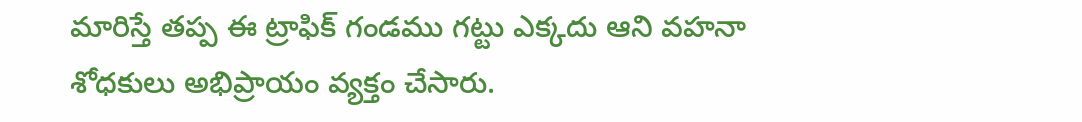మారిస్తే తప్ప ఈ ట్రాఫిక్ గండము గట్టు ఎక్కదు ఆని వహనా శోధకులు అభిప్రాయం వ్యక్తం చేసారు.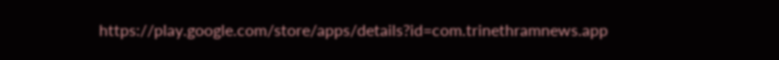https://play.google.com/store/apps/details?id=com.trinethramnews.app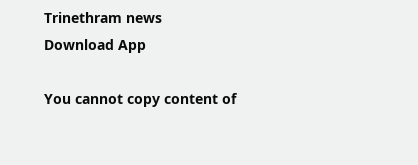Trinethram news
Download App

You cannot copy content of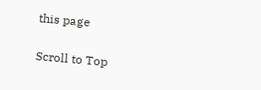this page

Scroll to Top